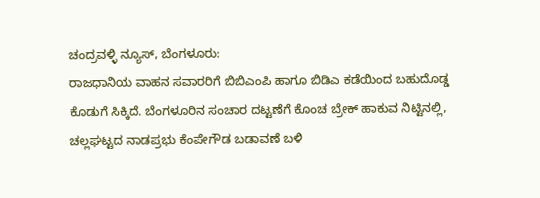ಚಂದ್ರವಳ್ಳಿ ನ್ಯೂಸ್, ಬೆಂಗಳೂರು:
ರಾಜಧಾನಿಯ ವಾಹನ ಸವಾರರಿಗೆ ಬಿಬಿಎಂಪಿ ಹಾಗೂ ಬಿಡಿಎ ಕಡೆಯಿಂದ ಬಹುದೊಡ್ಡ ಕೊಡುಗೆ ಸಿಕ್ಕಿದೆ. ಬೆಂಗಳೂರಿನ ಸಂಚಾರ ದಟ್ಟಣೆಗೆ ಕೊಂಚ ಬ್ರೇಕ್ ಹಾಕುವ ನಿಟ್ಟಿನಲ್ಲಿ, ಚಲ್ಲಘಟ್ಟದ ನಾಡಪ್ರಭು ಕೆಂಪೇಗೌಡ ಬಡಾವಣೆ ಬಳಿ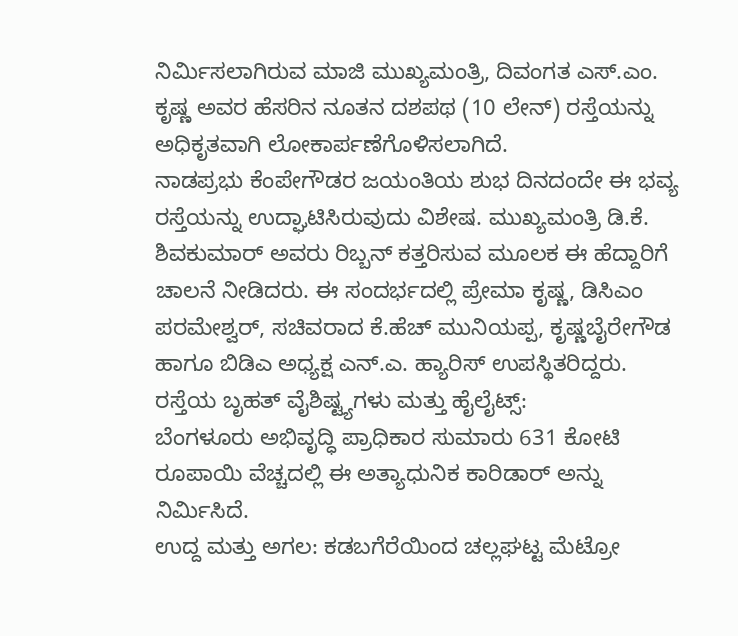ನಿರ್ಮಿಸಲಾಗಿರುವ ಮಾಜಿ ಮುಖ್ಯಮಂತ್ರಿ, ದಿವಂಗತ ಎಸ್.ಎಂ. ಕೃಷ್ಣ ಅವರ ಹೆಸರಿನ ನೂತನ ದಶಪಥ (10 ಲೇನ್) ರಸ್ತೆಯನ್ನು ಅಧಿಕೃತವಾಗಿ ಲೋಕಾರ್ಪಣೆಗೊಳಿಸಲಾಗಿದೆ.
ನಾಡಪ್ರಭು ಕೆಂಪೇಗೌಡರ ಜಯಂತಿಯ ಶುಭ ದಿನದಂದೇ ಈ ಭವ್ಯ ರಸ್ತೆಯನ್ನು ಉದ್ಘಾಟಿಸಿರುವುದು ವಿಶೇಷ. ಮುಖ್ಯಮಂತ್ರಿ ಡಿ.ಕೆ. ಶಿವಕುಮಾರ್ ಅವರು ರಿಬ್ಬನ್ ಕತ್ತರಿಸುವ ಮೂಲಕ ಈ ಹೆದ್ದಾರಿಗೆ ಚಾಲನೆ ನೀಡಿದರು. ಈ ಸಂದರ್ಭದಲ್ಲಿ ಪ್ರೇಮಾ ಕೃಷ್ಣ, ಡಿಸಿಎಂ ಪರಮೇಶ್ವರ್, ಸಚಿವರಾದ ಕೆ.ಹೆಚ್ ಮುನಿಯಪ್ಪ, ಕೃಷ್ಣಬೈರೇಗೌಡ ಹಾಗೂ ಬಿಡಿಎ ಅಧ್ಯಕ್ಷ ಎನ್.ಎ. ಹ್ಯಾರಿಸ್ ಉಪಸ್ಥಿತರಿದ್ದರು.
ರಸ್ತೆಯ ಬೃಹತ್ ವೈಶಿಷ್ಟ್ಯಗಳು ಮತ್ತು ಹೈಲೈಟ್ಸ್:
ಬೆಂಗಳೂರು ಅಭಿವೃದ್ಧಿ ಪ್ರಾಧಿಕಾರ ಸುಮಾರು 631 ಕೋಟಿ ರೂಪಾಯಿ ವೆಚ್ಚದಲ್ಲಿ ಈ ಅತ್ಯಾಧುನಿಕ ಕಾರಿಡಾರ್ ಅನ್ನು ನಿರ್ಮಿಸಿದೆ.
ಉದ್ದ ಮತ್ತು ಅಗಲ: ಕಡಬಗೆರೆಯಿಂದ ಚಲ್ಲಘಟ್ಟ ಮೆಟ್ರೋ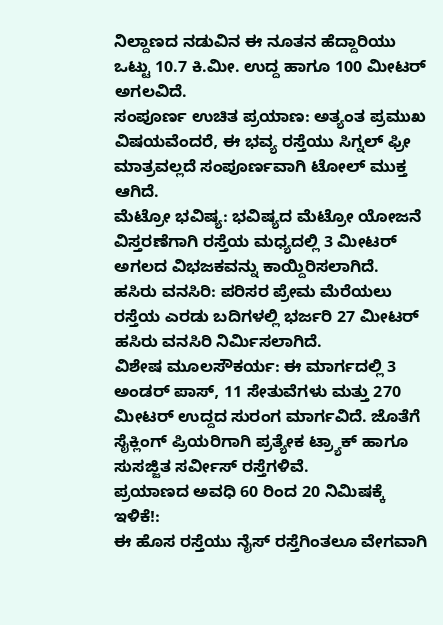ನಿಲ್ದಾಣದ ನಡುವಿನ ಈ ನೂತನ ಹೆದ್ದಾರಿಯು ಒಟ್ಟು 10.7 ಕಿ.ಮೀ. ಉದ್ದ ಹಾಗೂ 100 ಮೀಟರ್ ಅಗಲವಿದೆ.
ಸಂಪೂರ್ಣ ಉಚಿತ ಪ್ರಯಾಣ: ಅತ್ಯಂತ ಪ್ರಮುಖ ವಿಷಯವೆಂದರೆ, ಈ ಭವ್ಯ ರಸ್ತೆಯು ಸಿಗ್ನಲ್ ಫ್ರೀ ಮಾತ್ರವಲ್ಲದೆ ಸಂಪೂರ್ಣವಾಗಿ ಟೋಲ್ ಮುಕ್ತ ಆಗಿದೆ.
ಮೆಟ್ರೋ ಭವಿಷ್ಯ: ಭವಿಷ್ಯದ ಮೆಟ್ರೋ ಯೋಜನೆ ವಿಸ್ತರಣೆಗಾಗಿ ರಸ್ತೆಯ ಮಧ್ಯದಲ್ಲಿ 3 ಮೀಟರ್ ಅಗಲದ ವಿಭಜಕವನ್ನು ಕಾಯ್ದಿರಿಸಲಾಗಿದೆ.
ಹಸಿರು ವನಸಿರಿ: ಪರಿಸರ ಪ್ರೇಮ ಮೆರೆಯಲು ರಸ್ತೆಯ ಎರಡು ಬದಿಗಳಲ್ಲಿ ಭರ್ಜರಿ 27 ಮೀಟರ್ ಹಸಿರು ವನಸಿರಿ ನಿರ್ಮಿಸಲಾಗಿದೆ.
ವಿಶೇಷ ಮೂಲಸೌಕರ್ಯ: ಈ ಮಾರ್ಗದಲ್ಲಿ 3 ಅಂಡರ್ ಪಾಸ್, 11 ಸೇತುವೆಗಳು ಮತ್ತು 270 ಮೀಟರ್ ಉದ್ದದ ಸುರಂಗ ಮಾರ್ಗವಿದೆ. ಜೊತೆಗೆ ಸೈಕ್ಲಿಂಗ್ ಪ್ರಿಯರಿಗಾಗಿ ಪ್ರತ್ಯೇಕ ಟ್ರ್ಯಾಕ್ ಹಾಗೂ ಸುಸಜ್ಜಿತ ಸರ್ವೀಸ್ ರಸ್ತೆಗಳಿವೆ.
ಪ್ರಯಾಣದ ಅವಧಿ 60 ರಿಂದ 20 ನಿಮಿಷಕ್ಕೆ ಇಳಿಕೆ!:
ಈ ಹೊಸ ರಸ್ತೆಯು ನೈಸ್ ರಸ್ತೆಗಿಂತಲೂ ವೇಗವಾಗಿ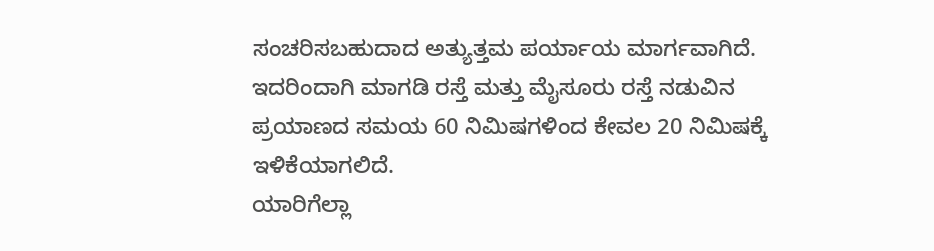ಸಂಚರಿಸಬಹುದಾದ ಅತ್ಯುತ್ತಮ ಪರ್ಯಾಯ ಮಾರ್ಗವಾಗಿದೆ. ಇದರಿಂದಾಗಿ ಮಾಗಡಿ ರಸ್ತೆ ಮತ್ತು ಮೈಸೂರು ರಸ್ತೆ ನಡುವಿನ ಪ್ರಯಾಣದ ಸಮಯ 60 ನಿಮಿಷಗಳಿಂದ ಕೇವಲ 20 ನಿಮಿಷಕ್ಕೆ ಇಳಿಕೆಯಾಗಲಿದೆ.
ಯಾರಿಗೆಲ್ಲಾ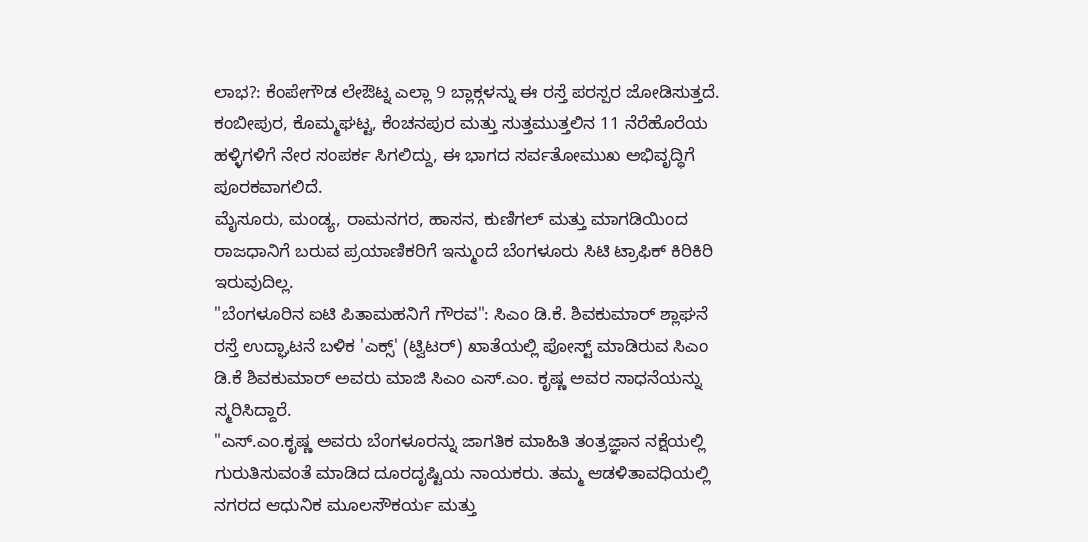ಲಾಭ?: ಕೆಂಪೇಗೌಡ ಲೇಔಟ್ನ ಎಲ್ಲಾ 9 ಬ್ಲಾಕ್ಗಳನ್ನು ಈ ರಸ್ತೆ ಪರಸ್ಪರ ಜೋಡಿಸುತ್ತದೆ.
ಕಂಬೀಪುರ, ಕೊಮ್ಮಘಟ್ಟ, ಕೆಂಚನಪುರ ಮತ್ತು ಸುತ್ತಮುತ್ತಲಿನ 11 ನೆರೆಹೊರೆಯ ಹಳ್ಳಿಗಳಿಗೆ ನೇರ ಸಂಪರ್ಕ ಸಿಗಲಿದ್ದು, ಈ ಭಾಗದ ಸರ್ವತೋಮುಖ ಅಭಿವೃದ್ಧಿಗೆ ಪೂರಕವಾಗಲಿದೆ.
ಮೈಸೂರು, ಮಂಡ್ಯ, ರಾಮನಗರ, ಹಾಸನ, ಕುಣಿಗಲ್ ಮತ್ತು ಮಾಗಡಿಯಿಂದ ರಾಜಧಾನಿಗೆ ಬರುವ ಪ್ರಯಾಣಿಕರಿಗೆ ಇನ್ಮುಂದೆ ಬೆಂಗಳೂರು ಸಿಟಿ ಟ್ರಾಫಿಕ್ ಕಿರಿಕಿರಿ ಇರುವುದಿಲ್ಲ.
"ಬೆಂಗಳೂರಿನ ಐಟಿ ಪಿತಾಮಹನಿಗೆ ಗೌರವ": ಸಿಎಂ ಡಿ.ಕೆ. ಶಿವಕುಮಾರ್ ಶ್ಲಾಘನೆ
ರಸ್ತೆ ಉದ್ಘಾಟನೆ ಬಳಿಕ 'ಎಕ್ಸ್' (ಟ್ವಿಟರ್) ಖಾತೆಯಲ್ಲಿ ಪೋಸ್ಟ್ ಮಾಡಿರುವ ಸಿಎಂ ಡಿ.ಕೆ ಶಿವಕುಮಾರ್ ಅವರು ಮಾಜಿ ಸಿಎಂ ಎಸ್.ಎಂ. ಕೃಷ್ಣ ಅವರ ಸಾಧನೆಯನ್ನು ಸ್ಮರಿಸಿದ್ದಾರೆ.
"ಎಸ್.ಎಂ.ಕೃಷ್ಣ ಅವರು ಬೆಂಗಳೂರನ್ನು ಜಾಗತಿಕ ಮಾಹಿತಿ ತಂತ್ರಜ್ಞಾನ ನಕ್ಷೆಯಲ್ಲಿ ಗುರುತಿಸುವಂತೆ ಮಾಡಿದ ದೂರದೃಷ್ಟಿಯ ನಾಯಕರು. ತಮ್ಮ ಆಡಳಿತಾವಧಿಯಲ್ಲಿ ನಗರದ ಆಧುನಿಕ ಮೂಲಸೌಕರ್ಯ ಮತ್ತು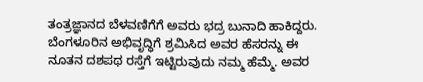ತಂತ್ರಜ್ಞಾನದ ಬೆಳವಣಿಗೆಗೆ ಅವರು ಭದ್ರ ಬುನಾದಿ ಹಾಕಿದ್ದರು. ಬೆಂಗಳೂರಿನ ಅಭಿವೃದ್ಧಿಗೆ ಶ್ರಮಿಸಿದ ಅವರ ಹೆಸರನ್ನು ಈ ನೂತನ ದಶಪಥ ರಸ್ತೆಗೆ ಇಟ್ಟಿರುವುದು ನಮ್ಮ ಹೆಮ್ಮೆ. ಅವರ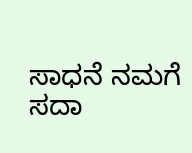ಸಾಧನೆ ನಮಗೆ ಸದಾ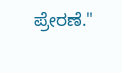ಪ್ರೇರಣೆ."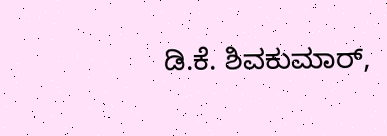ಡಿ.ಕೆ. ಶಿವಕುಮಾರ್,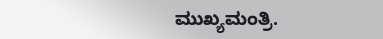ಮುಖ್ಯಮಂತ್ರಿ.